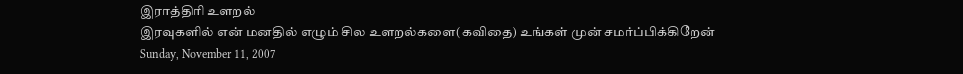இராத்திரி உளறல்
இரவுகளில் என் மனதில் எழும் சில உளறல்களை(கவிதை) உங்கள் முன் சமர்ப்பிக்கிறேன்
Sunday, November 11, 2007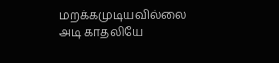மறக்கமுடியவில்லை
அடி காதலியே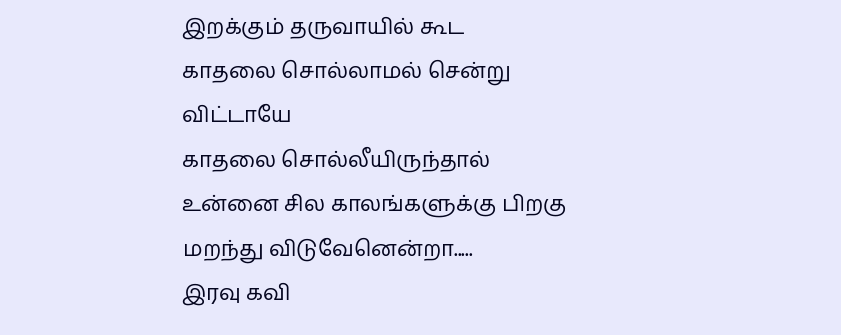இறக்கும் தருவாயில் கூட
காதலை சொல்லாமல் சென்று விட்டாயே
காதலை சொல்லீயிருந்தால்
உன்னை சில காலங்களுக்கு பிறகு
மறந்து விடுவேனென்றா.....
இரவு கவி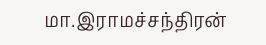மா.இராமச்சந்திரன்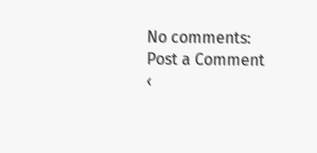No comments:
Post a Comment
‹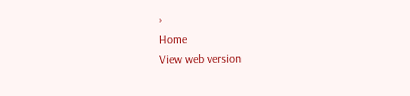›
Home
View web version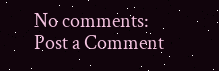No comments:
Post a Comment